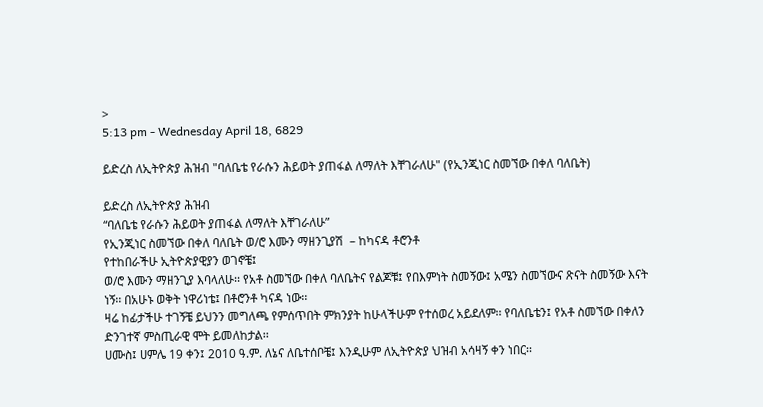>
5:13 pm - Wednesday April 18, 6829

ይድረስ ለኢትዮጵያ ሕዝብ "ባለቤቴ የራሱን ሕይወት ያጠፋል ለማለት እቸገራለሁ" (የኢንጂነር ስመኘው በቀለ ባለቤት)

ይድረስ ለኢትዮጵያ ሕዝብ
“ባለቤቴ የራሱን ሕይወት ያጠፋል ለማለት እቸገራለሁ”
የኢንጂነር ስመኘው በቀለ ባለቤት ወ/ሮ እሙን ማዘንጊያሽ  – ከካናዳ ቶሮንቶ
የተከበራችሁ ኢትዮጵያዊያን ወገኖቼ፤
ወ/ሮ እሙን ማዘንጊያ እባላለሁ፡፡ የአቶ ስመኘው በቀለ ባለቤትና የልጆቹ፤ የበእምነት ስመኝው፤ አሜን ስመኘውና ጽናት ስመኝው እናት ነኝ፡፡ በአሁኑ ወቅት ነዋሪነቴ፤ በቶሮንቶ ካናዳ ነው፡፡
ዛሬ ከፊታችሁ ተገኝቼ ይህንን መግለጫ የምሰጥበት ምክንያት ከሁላችሁም የተሰወረ አይደለም፡፡ የባለቤቴን፤ የአቶ ስመኘው በቀለን ድንገተኛ ምስጢራዊ ሞት ይመለከታል፡፡
ሀሙስ፤ ሀምሌ 19 ቀን፤ 2010 ዓ.ም. ለኔና ለቤተሰቦቼ፤ እንዲሁም ለኢትዮጵያ ህዝብ አሳዛኝ ቀን ነበር፡፡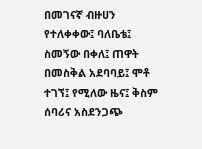በመገናኛ ብዙሀን የተለቀቀው፤ ባለቤቴ፤ ስመኝው በቀለ፤ ጠዋት በመስቅል አደባባይ፤ ሞቶ ተገኘ፤ የሚለው ዜና፤ ቅስም ሰባሪና አስደንጋጭ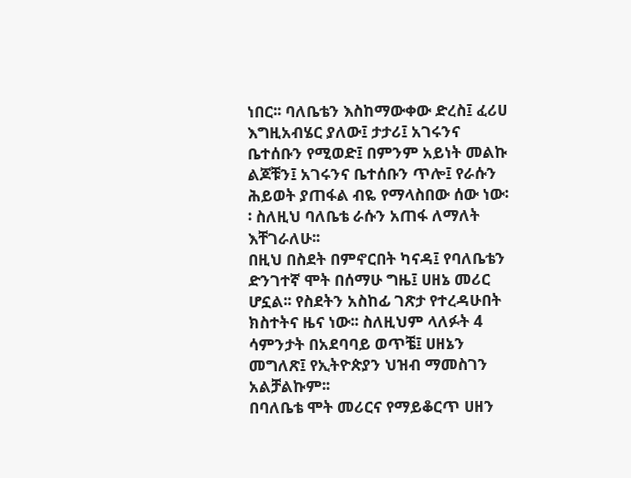ነበር፡፡ ባለቤቴን እስከማውቀው ድረስ፤ ፈሪሀ እግዚአብሄር ያለው፤ ታታሪ፤ አገሩንና ቤተሰቡን የሚወድ፤ በምንም አይነት መልኩ ልጆቹን፤ አገሩንና ቤተሰቡን ጥሎ፤ የራሱን ሕይወት ያጠፋል ብዬ የማላስበው ሰው ነው፡፡ ስለዚህ ባለቤቴ ራሱን አጠፋ ለማለት እቸገራለሁ፡፡
በዚህ በስደት በምኖርበት ካናዳ፤ የባለቤቴን ድንገተኛ ሞት በሰማሁ ግዜ፤ ሀዘኔ መሪር ሆኗል፡፡ የስደትን አስከፊ ገጽታ የተረዳሁበት ክስተትና ዜና ነው፡፡ ስለዚህም ላለፉት 4 ሳምንታት በአደባባይ ወጥቼ፤ ሀዘኔን መግለጽ፤ የኢትዮጵያን ህዝብ ማመስገን አልቻልኩም፡፡
በባለቤቴ ሞት መሪርና የማይቆርጥ ሀዘን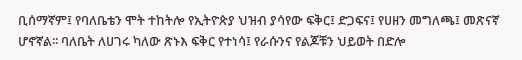ቢሰማኛም፤ የባለቤቴን ሞት ተከትሎ የኢትዮጵያ ህዝብ ያሳየው ፍቅር፤ ድጋፍና፤ የሀዘን መግለጫ፤ መጽናኛ ሆኖኛል፡፡ ባለቤት ለሀገሩ ካለው ጽኑእ ፍቅር የተነሳ፤ የራሱንና የልጆቹን ህይወት በድሎ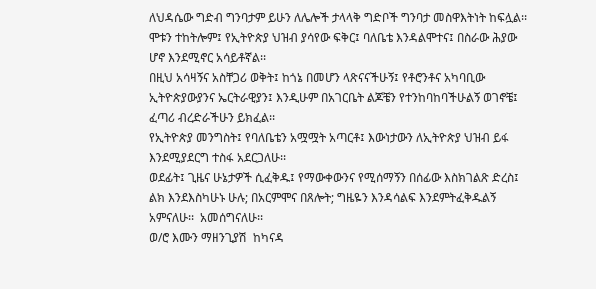ለህዳሴው ግድብ ግንባታም ይሁን ለሌሎች ታላላቅ ግድቦች ግንባታ መስዋእትነት ከፍሏል፡፡ ሞቱን ተከትሎም፤ የኢትዮጵያ ህዝብ ያሳየው ፍቅር፤ ባለቤቴ እንዳልሞተና፤ በስራው ሕያው ሆኖ እንደሚኖር አሳይቶኛል፡፡
በዚህ አሳዛኝና አስቸጋሪ ወቅት፤ ከጎኔ በመሆን ላጽናናችሁኝ፤ የቶሮንቶና አካባቢው ኢትዮጵያውያንና ኤርትራዊያን፤ እንዲሁም በአገርቤት ልጆቼን የተንከባከባችሁልኝ ወገኖቼ፤ ፈጣሪ ብረድራችሁን ይክፈል፡፡
የኢትዮጵያ መንግስት፤ የባለቤቴን አሟሟት አጣርቶ፤ እውነታውን ለኢትዮጵያ ህዝብ ይፋ እንደሚያደርግ ተስፋ አደርጋለሁ፡፡
ወደፊት፤ ጊዜና ሁኔታዎች ሲፈቅዱ፤ የማውቀውንና የሚሰማኝን በሰፊው እስክገልጽ ድረስ፤ ልክ እንደእስካሁኑ ሁሉ; በአርምሞና በጸሎት; ግዜዬን እንዳሳልፍ እንደምትፈቅዱልኝ አምናለሁ፡፡  አመሰግናለሁ፡፡
ወ/ሮ እሙን ማዘንጊያሽ  ከካናዳ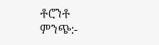ቶሮንቶ
ምንጭ:-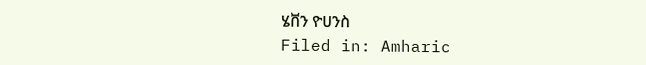ሄቨን ዮሀንስ
Filed in: Amharic